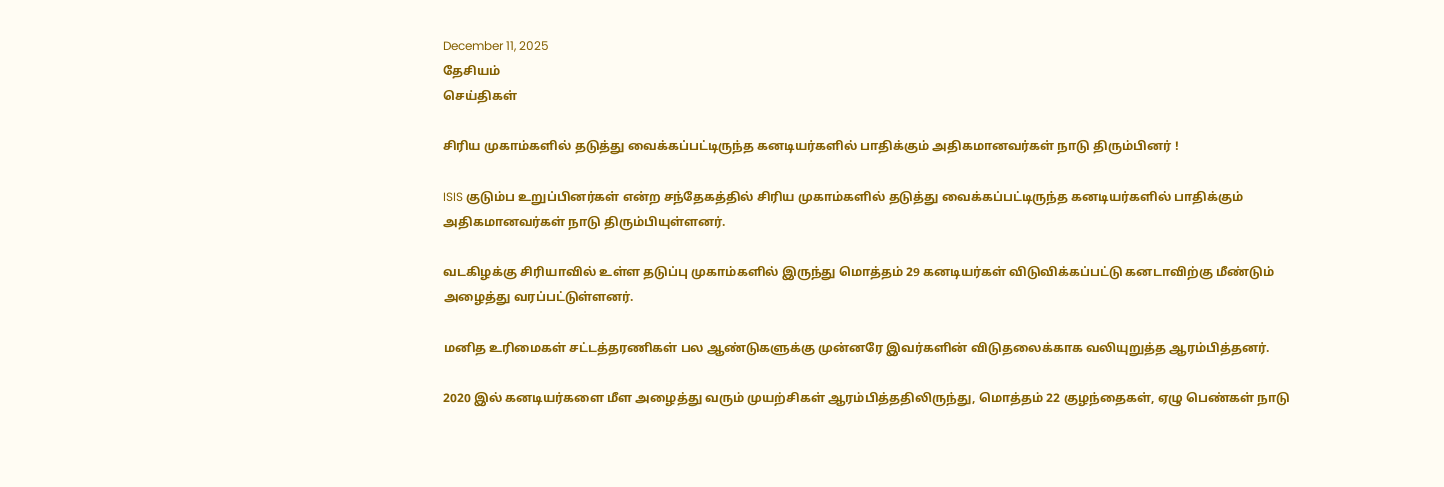December 11, 2025
தேசியம்
செய்திகள்

சிரிய முகாம்களில் தடுத்து வைக்கப்பட்டிருந்த கனடியர்களில் பாதிக்கும் அதிகமானவர்கள் நாடு திரும்பினர் !

ISIS குடும்ப உறுப்பினர்கள் என்ற சந்தேகத்தில் சிரிய முகாம்களில் தடுத்து வைக்கப்பட்டிருந்த கனடியர்களில் பாதிக்கும் அதிகமானவர்கள் நாடு திரும்பியுள்ளனர்.

வடகிழக்கு சிரியாவில் உள்ள தடுப்பு முகாம்களில் இருந்து மொத்தம் 29 கனடியர்கள் விடுவிக்கப்பட்டு கனடாவிற்கு மீண்டும் அழைத்து வரப்பட்டுள்ளனர்.

மனித உரிமைகள் சட்டத்தரணிகள் பல ஆண்டுகளுக்கு முன்னரே இவர்களின் விடுதலைக்காக வலியுறுத்த ஆரம்பித்தனர்.

2020 இல் கனடியர்களை மீள அழைத்து வரும் முயற்சிகள் ஆரம்பித்ததிலிருந்து, மொத்தம் 22 குழந்தைகள், ஏழு பெண்கள் நாடு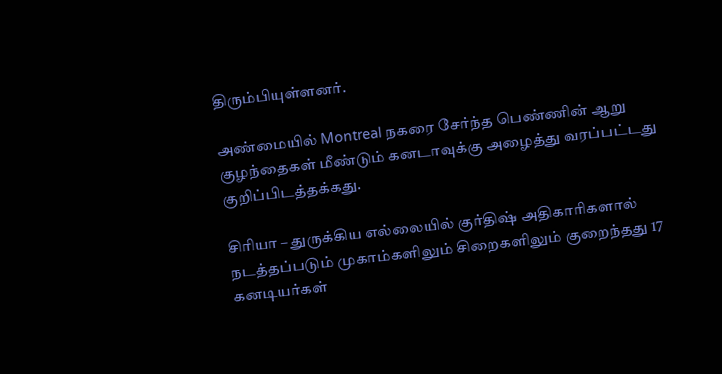திரும்பியுள்ளனர்.

அண்மையில் Montreal நகரை சேர்ந்த பெண்ணின் ஆறு குழந்தைகள் மீண்டும் கனடாவுக்கு அழைத்து வரப்பட்டது குறிப்பிடத்தக்கது.

சிரியா – துருக்கிய எல்லையில் குர்திஷ் அதிகாரிகளால் நடத்தப்படும் முகாம்களிலும் சிறைகளிலும் குறைந்தது 17 கனடியர்கள்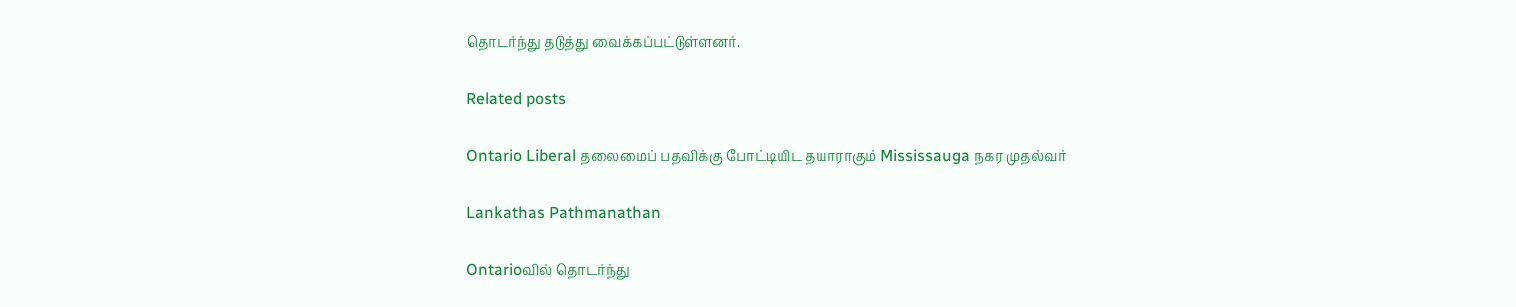தொடர்ந்து தடுத்து வைக்கப்பட்டுள்ளனர்.

Related posts

Ontario Liberal தலைமைப் பதவிக்கு போட்டியிட தயாராகும் Mississauga நகர முதல்வர்

Lankathas Pathmanathan

Ontarioவில் தொடர்ந்து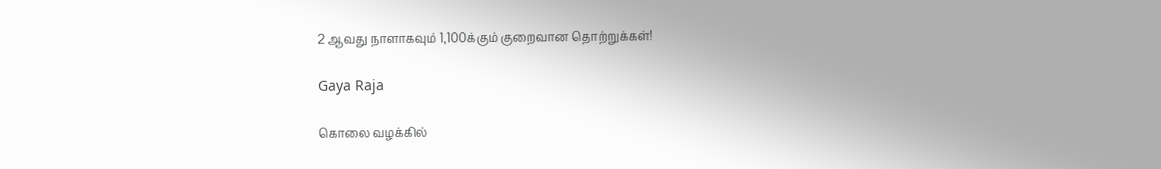2 ஆவது நாளாகவும் 1,100க்கும் குறைவான தொற்றுக்கள்!

Gaya Raja

கொலை வழக்கில்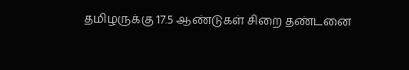தமிழருக்கு 17.5 ஆண்டுகள் சிறை தண்டனை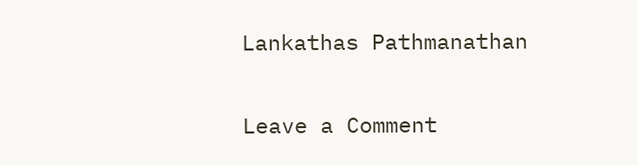Lankathas Pathmanathan

Leave a Comment